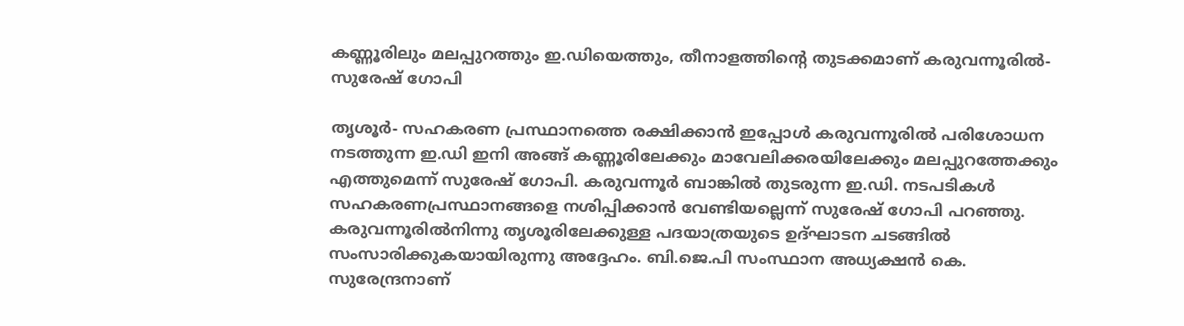കണ്ണൂരിലും മലപ്പുറത്തും ഇ.ഡിയെത്തും, തീനാളത്തിന്റെ തുടക്കമാണ് കരുവന്നൂരില്‍- സുരേഷ് ഗോപി

തൃശൂര്‍- സഹകരണ പ്രസ്ഥാനത്തെ രക്ഷിക്കാന്‍ ഇപ്പോള്‍ കരുവന്നൂരില്‍ പരിശോധന നടത്തുന്ന ഇ.ഡി ഇനി അങ്ങ് കണ്ണൂരിലേക്കും മാവേലിക്കരയിലേക്കും മലപ്പുറത്തേക്കും എത്തുമെന്ന് സുരേഷ് ഗോപി. കരുവന്നൂര്‍ ബാങ്കില്‍ തുടരുന്ന ഇ.ഡി. നടപടികള്‍ സഹകരണപ്രസ്ഥാനങ്ങളെ നശിപ്പിക്കാന്‍ വേണ്ടിയല്ലെന്ന് സുരേഷ് ഗോപി പറഞ്ഞു. കരുവന്നൂരില്‍നിന്നു തൃശൂരിലേക്കുള്ള പദയാത്രയുടെ ഉദ്ഘാടന ചടങ്ങില്‍ സംസാരിക്കുകയായിരുന്നു അദ്ദേഹം. ബി.ജെ.പി സംസ്ഥാന അധ്യക്ഷന്‍ കെ. സുരേന്ദ്രനാണ്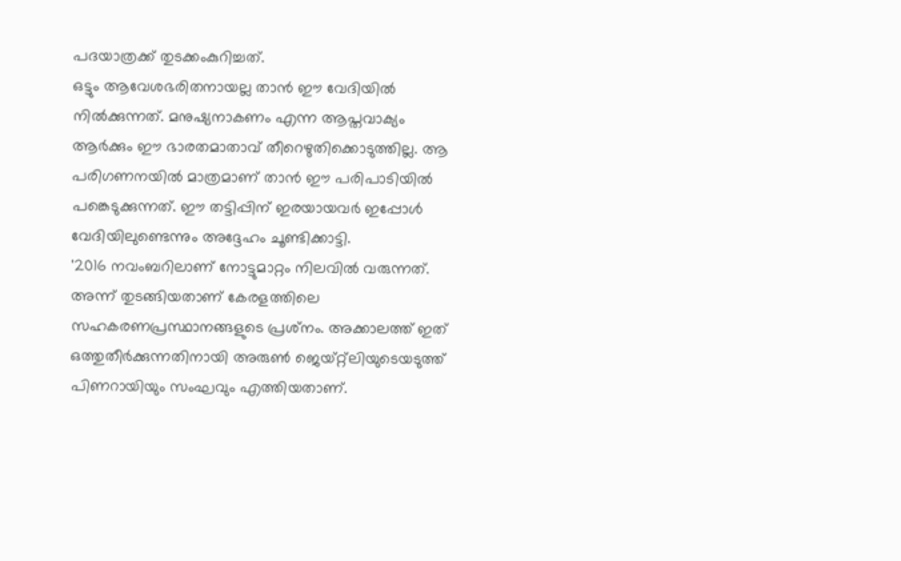പദയാത്രക്ക് തുടക്കംകുറിച്ചത്.
ഒട്ടും ആവേശഭരിതനായല്ല താന്‍ ഈ വേദിയില്‍ നില്‍ക്കുന്നത്. മനുഷ്യനാകണം എന്ന ആപ്തവാക്യം ആര്‍ക്കും ഈ ഭാരതമാതാവ് തീറെഴുതിക്കൊടുത്തില്ല. ആ പരിഗണനയില്‍ മാത്രമാണ് താന്‍ ഈ പരിപാടിയില്‍ പങ്കെടുക്കുന്നത്. ഈ തട്ടിപ്പിന് ഇരയായവര്‍ ഇപ്പോള്‍ വേദിയിലുണ്ടെന്നും അദ്ദേഹം ചൂണ്ടിക്കാട്ടി.
'2016 നവംബറിലാണ് നോട്ടുമാറ്റം നിലവില്‍ വരുന്നത്. അന്ന് തുടങ്ങിയതാണ് കേരളത്തിലെ സഹകരണപ്രസ്ഥാനങ്ങളുടെ പ്രശ്‌നം. അക്കാലത്ത് ഇത് ഒത്തുതീര്‍ക്കുന്നതിനായി അരുണ്‍ ജെയ്റ്റ്‌ലിയുടെയടുത്ത് പിണറായിയും സംഘവും എത്തിയതാണ്.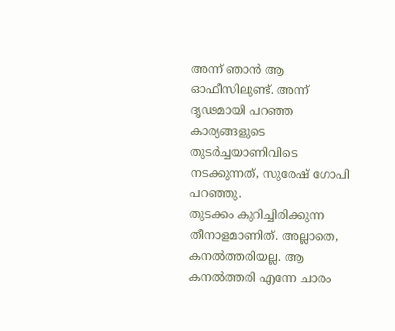അന്ന് ഞാന്‍ ആ ഓഫീസിലുണ്ട്. അന്ന് ദൃഢമായി പറഞ്ഞ കാര്യങ്ങളുടെ തുടര്‍ച്ചയാണിവിടെ നടക്കുന്നത്, സുരേഷ് ഗോപി പറഞ്ഞു.
തുടക്കം കുറിച്ചിരിക്കുന്ന തീനാളമാണിത്. അല്ലാതെ, കനല്‍ത്തരിയല്ല. ആ കനല്‍ത്തരി എന്നേ ചാരം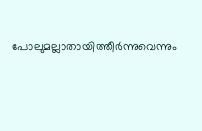പോലുമല്ലാതായിത്തീര്‍ന്നുവെന്നും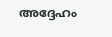അദ്ദേഹം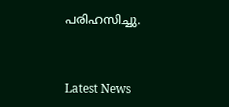പരിഹസിച്ചു.



Latest News